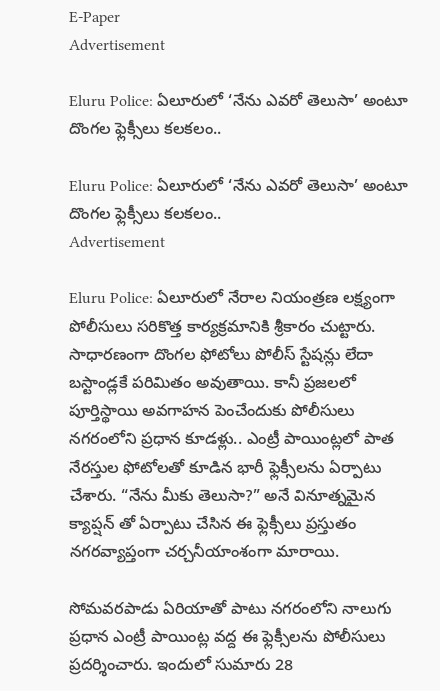E-Paper
Advertisement

Eluru Police: ఏలూరులో ‘నేను ఎవరో తెలుసా’ అంటూ దొంగల ఫ్లెక్సీలు కలకలం..

Eluru Police: ఏలూరులో ‘నేను ఎవరో తెలుసా’ అంటూ దొంగల ఫ్లెక్సీలు కలకలం..
Advertisement

Eluru Police: ఏలూరులో నేరాల నియంత్రణ లక్ష్యంగా పోలీసులు సరికొత్త కార్యక్రమానికి శ్రీకారం చుట్టారు. సాధారణంగా దొంగల ఫోటోలు పోలీస్ స్టేషన్లు లేదా బస్టాండ్లకే పరిమితం అవుతాయి. కానీ ప్రజలలో పూర్తిస్థాయి అవగాహన పెంచేందుకు పోలీసులు నగరంలోని ప్రధాన కూడళ్లు.. ఎంట్రీ పాయింట్లలో పాత నేరస్తుల ఫోటోలతో కూడిన భారీ ఫ్లెక్సీలను ఏర్పాటు చేశారు. “నేను మీకు తెలుసా?” అనే వినూత్నమైన క్యాప్షన్ తో ఏర్పాటు చేసిన ఈ ఫ్లెక్సీలు ప్రస్తుతం నగరవ్యాప్తంగా చర్చనీయాంశంగా మారాయి.

సోమవరపాడు ఏరియాతో పాటు నగరంలోని నాలుగు ప్రధాన ఎంట్రీ పాయింట్ల వద్ద ఈ ఫ్లెక్సీలను పోలీసులు ప్రదర్శించారు. ఇందులో సుమారు 28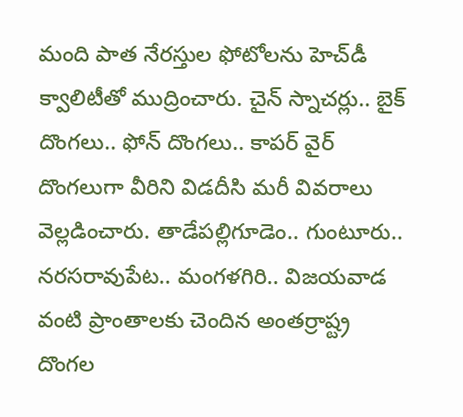మంది పాత నేరస్తుల ఫోటోలను హెచ్‌డీ క్వాలిటీతో ముద్రించారు. చైన్ స్నాచర్లు.. బైక్ దొంగలు.. ఫోన్ దొంగలు.. కాపర్ వైర్ దొంగలుగా వీరిని విడదీసి మరీ వివరాలు వెల్లడించారు. తాడేపల్లిగూడెం.. గుంటూరు.. నరసరావుపేట.. మంగళగిరి.. విజయవాడ వంటి ప్రాంతాలకు చెందిన అంతర్రాష్ట్ర దొంగల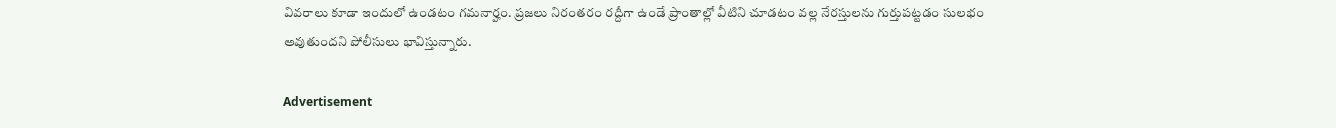వివరాలు కూడా ఇందులో ఉండటం గమనార్హం. ప్రజలు నిరంతరం రద్దీగా ఉండే ప్రాంతాల్లో వీటిని చూడటం వల్ల నేరస్తులను గుర్తుపట్టడం సులభం అవుతుందని పోలీసులు భావిస్తున్నారు.

Advertisement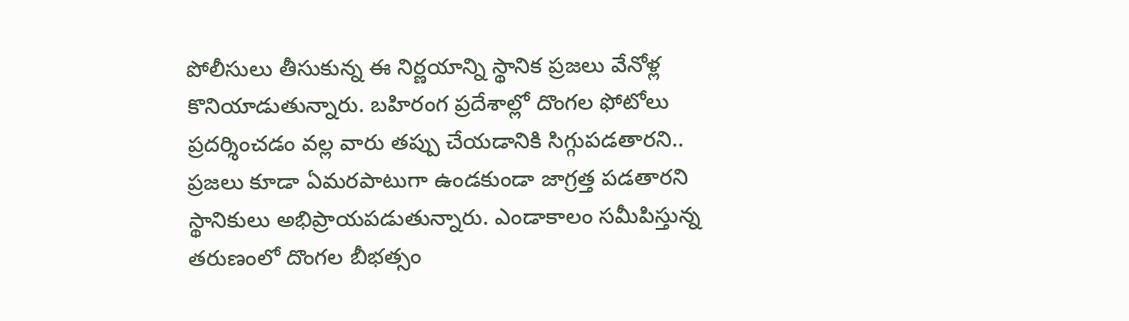పోలీసులు తీసుకున్న ఈ నిర్ణయాన్ని స్థానిక ప్రజలు వేనోళ్ల కొనియాడుతున్నారు. బహిరంగ ప్రదేశాల్లో దొంగల ఫోటోలు ప్రదర్శించడం వల్ల వారు తప్పు చేయడానికి సిగ్గుపడతారని.. ప్రజలు కూడా ఏమరపాటుగా ఉండకుండా జాగ్రత్త పడతారని స్థానికులు అభిప్రాయపడుతున్నారు. ఎండాకాలం సమీపిస్తున్న తరుణంలో దొంగల బీభత్సం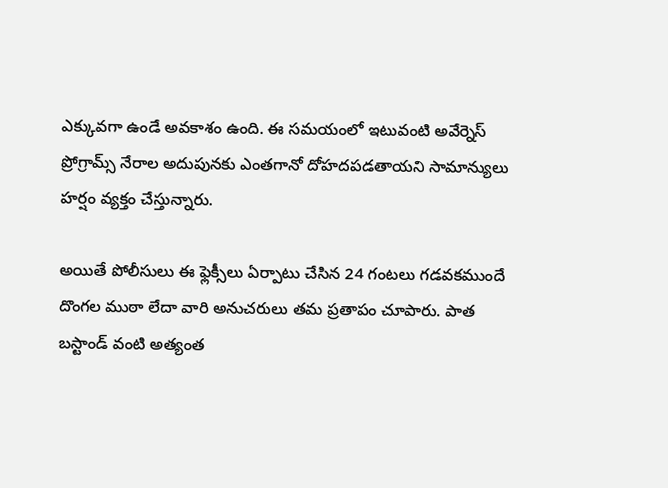ఎక్కువగా ఉండే అవకాశం ఉంది. ఈ సమయంలో ఇటువంటి అవేర్నెస్ ప్రోగ్రామ్స్ నేరాల అదుపునకు ఎంతగానో దోహదపడతాయని సామాన్యులు హర్షం వ్యక్తం చేస్తున్నారు.

అయితే పోలీసులు ఈ ఫ్లెక్సీలు ఏర్పాటు చేసిన 24 గంటలు గడవకముందే దొంగల ముఠా లేదా వారి అనుచరులు తమ ప్రతాపం చూపారు. పాత బస్టాండ్ వంటి అత్యంత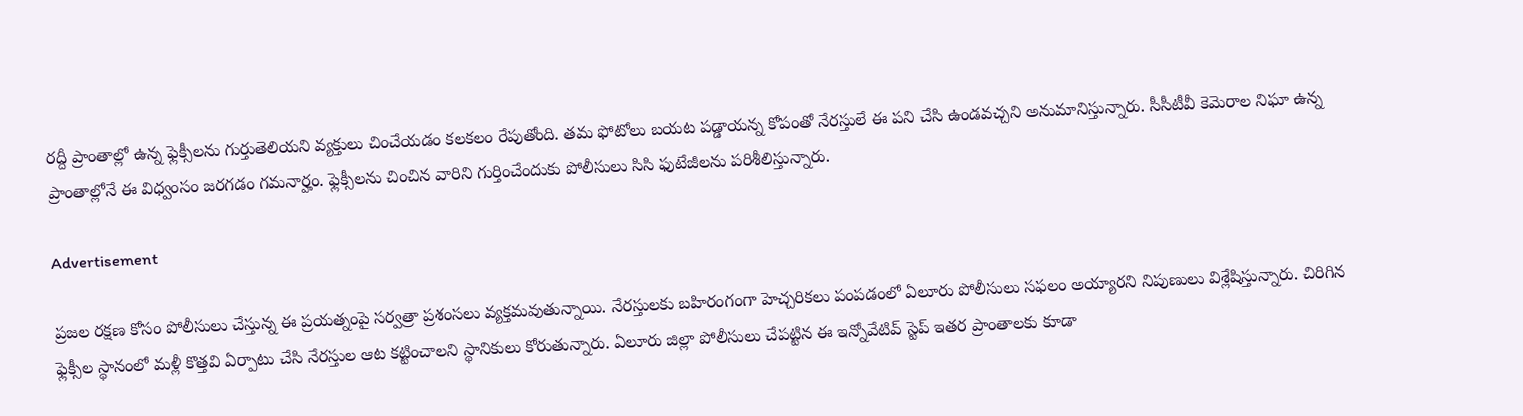రద్దీ ప్రాంతాల్లో ఉన్న ఫ్లెక్సీలను గుర్తుతెలియని వ్యక్తులు చించేయడం కలకలం రేపుతోంది. తమ ఫోటోలు బయట పడ్డాయన్న కోపంతో నేరస్తులే ఈ పని చేసి ఉండవచ్చని అనుమానిస్తున్నారు. సీసీటీవీ కెమెరాల నిఘా ఉన్న ప్రాంతాల్లోనే ఈ విధ్వంసం జరగడం గమనార్హం. ఫ్లెక్సీలను చించిన వారిని గుర్తించేందుకు పోలీసులు సిసి ఫుటేజీలను పరిశీలిస్తున్నారు.

Advertisement

ప్రజల రక్షణ కోసం పోలీసులు చేస్తున్న ఈ ప్రయత్నంపై సర్వత్రా ప్రశంసలు వ్యక్తమవుతున్నాయి. నేరస్తులకు బహిరంగంగా హెచ్చరికలు పంపడంలో ఏలూరు పోలీసులు సఫలం అయ్యారని నిపుణులు విశ్లేషిస్తున్నారు. చిరిగిన ఫ్లెక్సీల స్థానంలో మళ్లీ కొత్తవి ఏర్పాటు చేసి నేరస్తుల ఆట కట్టించాలని స్థానికులు కోరుతున్నారు. ఏలూరు జిల్లా పోలీసులు చేపట్టిన ఈ ఇన్నోవేటివ్ స్టెప్ ఇతర ప్రాంతాలకు కూడా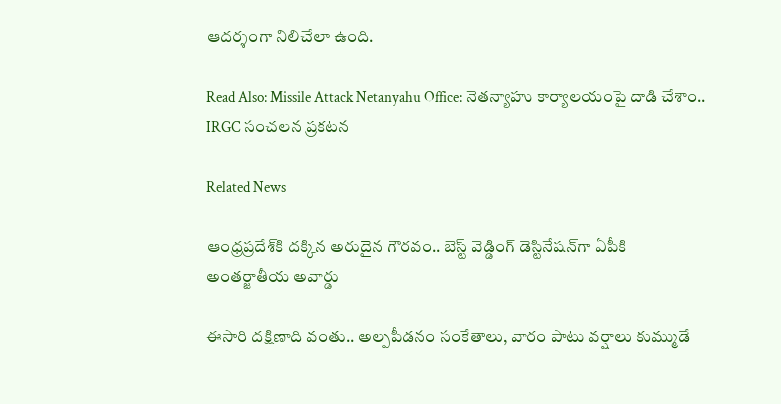ఆదర్శంగా నిలిచేలా ఉంది.

Read Also: Missile Attack Netanyahu Office: నెతన్యాహు కార్యాలయంపై దాడి చేశాం.. IRGC సంచలన ప్రకటన

Related News

ఆంధ్రప్రదేశ్‌కి దక్కిన అరుదైన గౌరవం.. బెస్ట్ వెడ్డింగ్ డెస్టినేషన్‌గా ఏపీకి అంతర్జాతీయ అవార్డు

ఈసారి దక్షిణాది వంతు.. అల్పపీడనం సంకేతాలు, వారం పాటు వర్షాలు కుమ్ముడే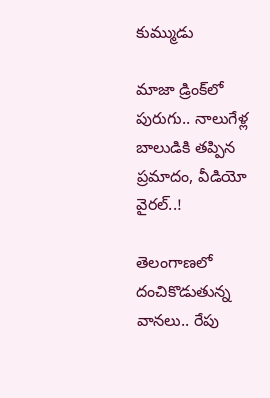కుమ్ముడు

మాజా డ్రింక్‌లో పురుగు.. నాలుగేళ్ల బాలుడికి తప్పిన ప్రమాదం, వీడియో వైరల్..!

తెలంగాణలో దంచికొడుతున్న వానలు.. రేపు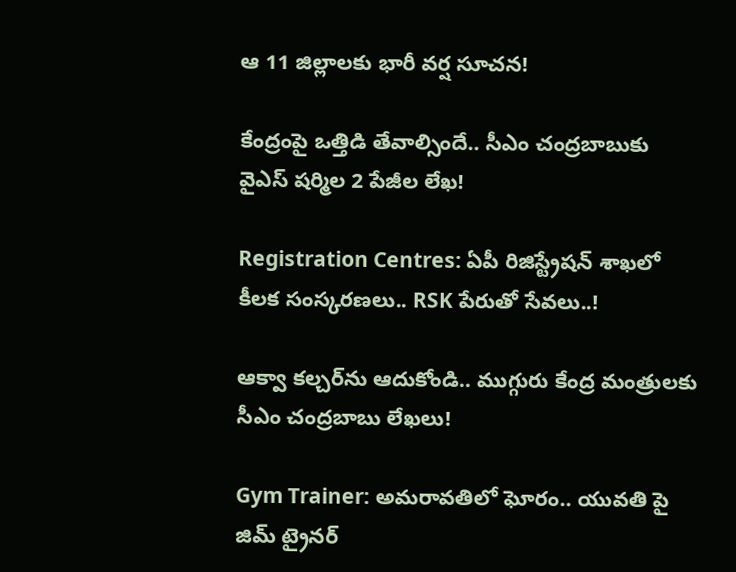ఆ 11 జిల్లాలకు భారీ వర్ష సూచన!

కేంద్రంపై ఒత్తిడి తేవాల్సిందే.. సీఎం చంద్రబాబుకు వైఎస్ షర్మిల 2 పేజీల లేఖ!

Registration Centres: ఏపీ రిజిస్ట్రేషన్ శాఖలో కీలక సంస్కరణలు.. RSK పేరుతో సేవలు..!

ఆక్వా కల్చర్‌ను ఆదుకోండి.. ముగ్గురు కేంద్ర మంత్రులకు సీఎం చంద్రబాబు లేఖలు!

Gym Trainer: అమరావతిలో ఘోరం.. యువతి పై జిమ్ ట్రైనర్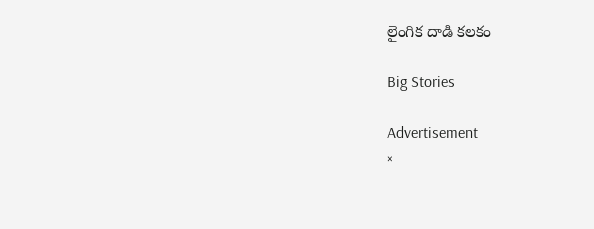లైంగిక దాడి కలకం

Big Stories

Advertisement
×